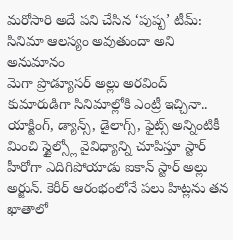మరోసారి అదే పని చేసిన ‘పుష్ప’ టీమ్: సినిమా ఆలస్యం అవుతుందా అని అనుమానం
మెగా ప్రొడ్యూసర్ అల్లు అరవింద్ కుమారుడిగా సినిమాల్లోకి ఎంట్రీ ఇచ్చినా.. యాక్టింగ్, డ్యాన్స్, డైలాగ్స్, ఫైట్స్ అన్నింటికీ మించి స్టైల్స్లో వైవిధ్యాన్ని చూపిస్తూ స్టార్ హీరోగా ఎదిగిపోయాడు ఐకాన్ స్టార్ అల్లు అర్జున్. కెరీర్ ఆరంభంలోనే పలు హిట్లను తన ఖాతాలో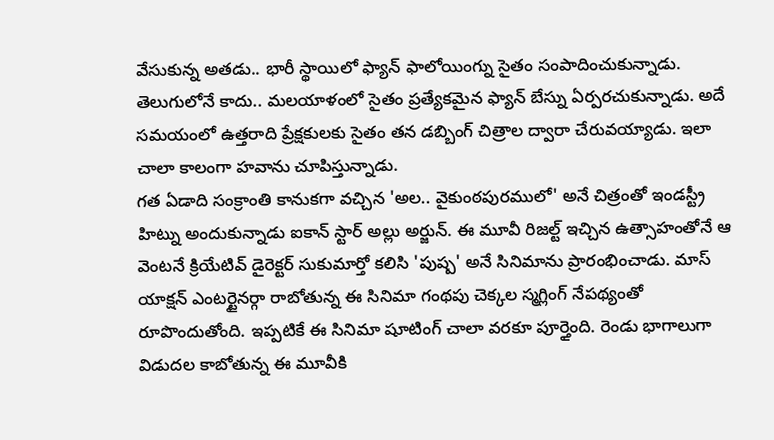వేసుకున్న అతడు.. భారీ స్థాయిలో ఫ్యాన్ ఫాలోయింగ్ను సైతం సంపాదించుకున్నాడు. తెలుగులోనే కాదు.. మలయాళంలో సైతం ప్రత్యేకమైన ఫ్యాన్ బేస్ను ఏర్పరచుకున్నాడు. అదే సమయంలో ఉత్తరాది ప్రేక్షకులకు సైతం తన డబ్బింగ్ చిత్రాల ద్వారా చేరువయ్యాడు. ఇలా చాలా కాలంగా హవాను చూపిస్తున్నాడు.
గత ఏడాది సంక్రాంతి కానుకగా వచ్చిన 'అల.. వైకుంఠపురములో' అనే చిత్రంతో ఇండస్ట్రీ హిట్ను అందుకున్నాడు ఐకాన్ స్టార్ అల్లు అర్జున్. ఈ మూవీ రిజల్ట్ ఇచ్చిన ఉత్సాహంతోనే ఆ వెంటనే క్రియేటివ్ డైరెక్టర్ సుకుమార్తో కలిసి 'పుష్ప' అనే సినిమాను ప్రారంభించాడు. మాస్ యాక్షన్ ఎంటర్టైనర్గా రాబోతున్న ఈ సినిమా గంథపు చెక్కల స్మగ్లింగ్ నేపథ్యంతో రూపొందుతోంది. ఇప్పటికే ఈ సినిమా షూటింగ్ చాలా వరకూ పూర్తైంది. రెండు భాగాలుగా విడుదల కాబోతున్న ఈ మూవీకి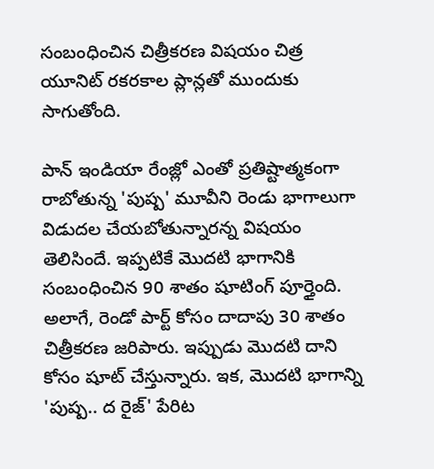సంబంధించిన చిత్రీకరణ విషయం చిత్ర యూనిట్ రకరకాల ప్లాన్లతో ముందుకు సాగుతోంది.

పాన్ ఇండియా రేంజ్లో ఎంతో ప్రతిష్టాత్మకంగా రాబోతున్న 'పుష్ప' మూవీని రెండు భాగాలుగా విడుదల చేయబోతున్నారన్న విషయం తెలిసిందే. ఇప్పటికే మొదటి భాగానికి సంబంధించిన 90 శాతం షూటింగ్ పూర్తైంది. అలాగే, రెండో పార్ట్ కోసం దాదాపు 30 శాతం చిత్రీకరణ జరిపారు. ఇప్పుడు మొదటి దాని కోసం షూట్ చేస్తున్నారు. ఇక, మొదటి భాగాన్ని 'పుష్ప.. ద రైజ్' పేరిట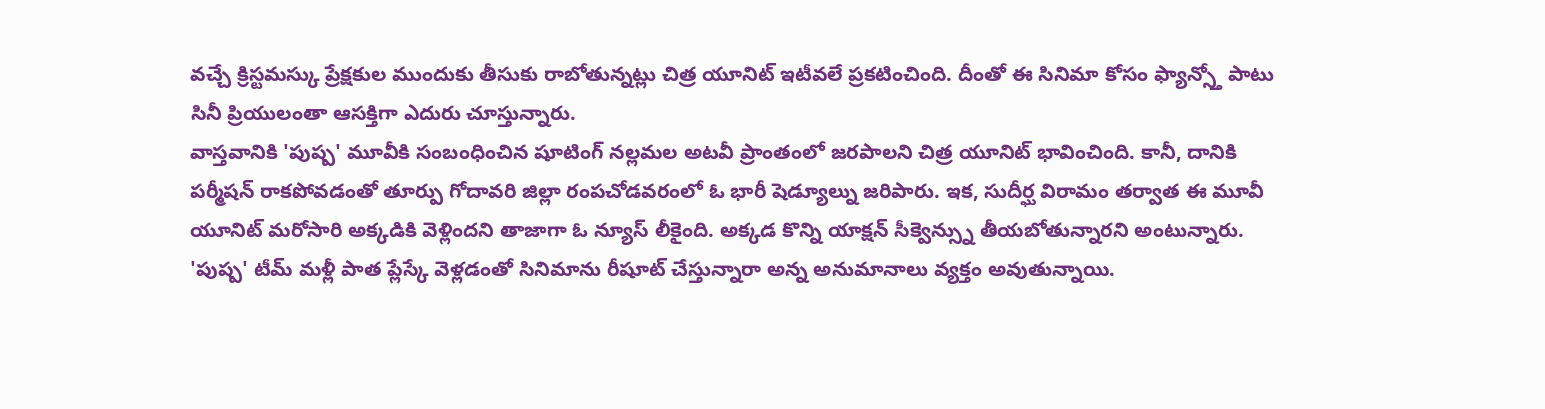వచ్చే క్రిస్టమస్కు ప్రేక్షకుల ముందుకు తీసుకు రాబోతున్నట్లు చిత్ర యూనిట్ ఇటీవలే ప్రకటించింది. దీంతో ఈ సినిమా కోసం ఫ్యాన్స్తో పాటు సినీ ప్రియులంతా ఆసక్తిగా ఎదురు చూస్తున్నారు.
వాస్తవానికి 'పుష్ప' మూవీకి సంబంధించిన షూటింగ్ నల్లమల అటవీ ప్రాంతంలో జరపాలని చిత్ర యూనిట్ భావించింది. కానీ, దానికి పర్మీషన్ రాకపోవడంతో తూర్పు గోదావరి జిల్లా రంపచోడవరంలో ఓ భారీ షెడ్యూల్ను జరిపారు. ఇక, సుదీర్ఘ విరామం తర్వాత ఈ మూవీ యూనిట్ మరోసారి అక్కడికి వెళ్లిందని తాజాగా ఓ న్యూస్ లీకైంది. అక్కడ కొన్ని యాక్షన్ సీక్వెన్స్ను తీయబోతున్నారని అంటున్నారు. 'పుష్ప' టీమ్ మళ్లీ పాత ప్లేస్కే వెళ్లడంతో సినిమాను రీషూట్ చేస్తున్నారా అన్న అనుమానాలు వ్యక్తం అవుతున్నాయి.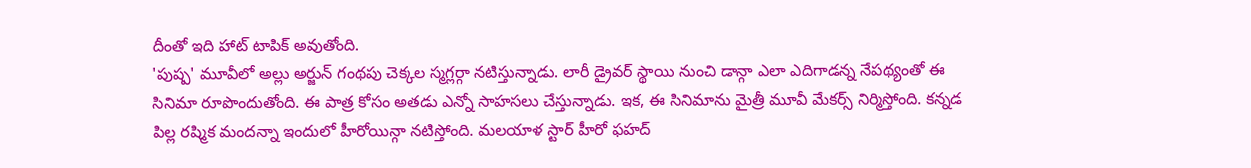దీంతో ఇది హాట్ టాపిక్ అవుతోంది.
'పుష్ప' మూవీలో అల్లు అర్జున్ గంథపు చెక్కల స్మగ్లర్గా నటిస్తున్నాడు. లారీ డ్రైవర్ స్థాయి నుంచి డాన్గా ఎలా ఎదిగాడన్న నేపథ్యంతో ఈ సినిమా రూపొందుతోంది. ఈ పాత్ర కోసం అతడు ఎన్నో సాహసలు చేస్తున్నాడు. ఇక, ఈ సినిమాను మైత్రీ మూవీ మేకర్స్ నిర్మిస్తోంది. కన్నడ పిల్ల రష్మిక మందన్నా ఇందులో హీరోయిన్గా నటిస్తోంది. మలయాళ స్టార్ హీరో ఫహద్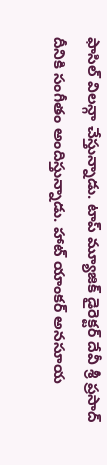ఫాసిల్ విలన్గా చేస్తున్నాడు. టాప్ మ్యూజిక్ డైరెక్టర్ దేవీ శ్రీ ప్రసాద్ దీనికి సంగీతం అందిస్తున్నాడు. హాట్ యాంకర్ అనసూయ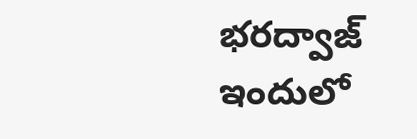భరద్వాజ్ ఇందులో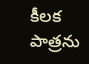కీలక పాత్రను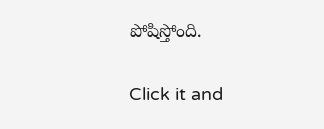పోషిస్తోంది.


Click it and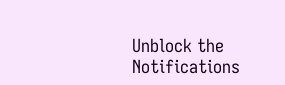Unblock the Notifications